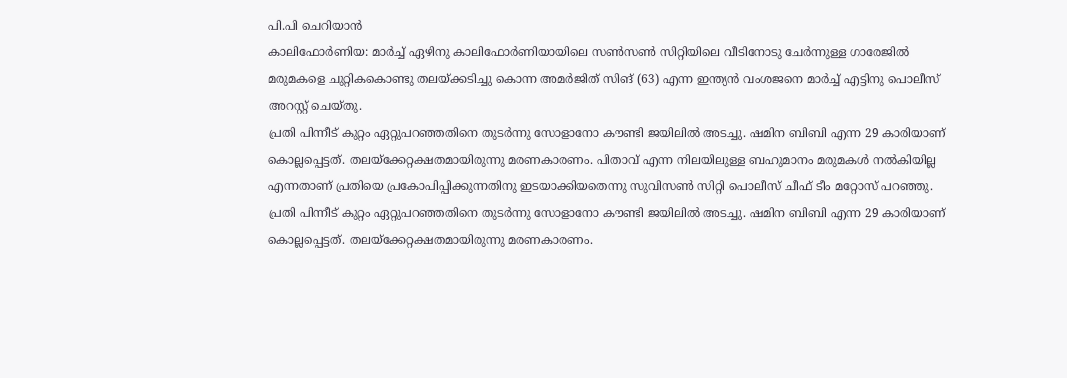പി.പി ചെറിയാൻ
കാലിഫോർണിയ: മാർച്ച് ഏഴിനു കാലിഫോർണിയായിലെ സൺസൺ സിറ്റിയിലെ വീടിനോടു ചേർന്നുള്ള ഗാരേജിൽ മരുമകളെ ചുറ്റികകൊണ്ടു തലയ്ക്കടിച്ചു കൊന്ന അമർജിത് സിങ് (63) എന്ന ഇന്ത്യൻ വംശജനെ മാർച്ച് എട്ടിനു പൊലീസ് അറസ്റ്റ് ചെയ്തു.
പ്രതി പിന്നീട് കുറ്റം ഏറ്റുപറഞ്ഞതിനെ തുടർന്നു സോളാനോ കൗണ്ടി ജയിലിൽ അടച്ചു. ഷമിന ബിബി എന്ന 29 കാരിയാണ് കൊല്ലപ്പെട്ടത്. തലയ്ക്കേറ്റക്ഷതമായിരുന്നു മരണകാരണം. പിതാവ് എന്ന നിലയിലുള്ള ബഹുമാനം മരുമകൾ നൽകിയില്ല എന്നതാണ് പ്രതിയെ പ്രകോപിപ്പിക്കുന്നതിനു ഇടയാക്കിയതെന്നു സുവിസൺ സിറ്റി പൊലീസ് ചീഫ് ടീം മറ്റോസ് പറഞ്ഞു.
പ്രതി പിന്നീട് കുറ്റം ഏറ്റുപറഞ്ഞതിനെ തുടർന്നു സോളാനോ കൗണ്ടി ജയിലിൽ അടച്ചു. ഷമിന ബിബി എന്ന 29 കാരിയാണ് കൊല്ലപ്പെട്ടത്. തലയ്ക്കേറ്റക്ഷതമായിരുന്നു മരണകാരണം.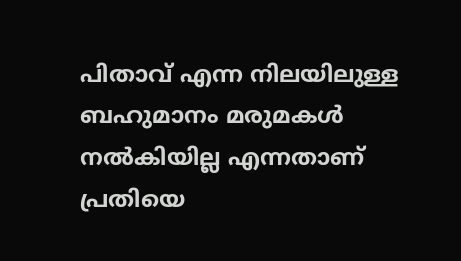പിതാവ് എന്ന നിലയിലുള്ള ബഹുമാനം മരുമകൾ നൽകിയില്ല എന്നതാണ് പ്രതിയെ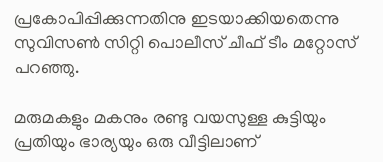പ്രകോപിപ്പിക്കുന്നതിനു ഇടയാക്കിയതെന്നു സുവിസൺ സിറ്റി പൊലീസ് ചീഫ് ടീം മറ്റോസ് പറഞ്ഞു.

മരുമകളും മകനും രണ്ടു വയസുള്ള കുട്ടിയും പ്രതിയും ഭാര്യയും ഒരു വീട്ടിലാണ്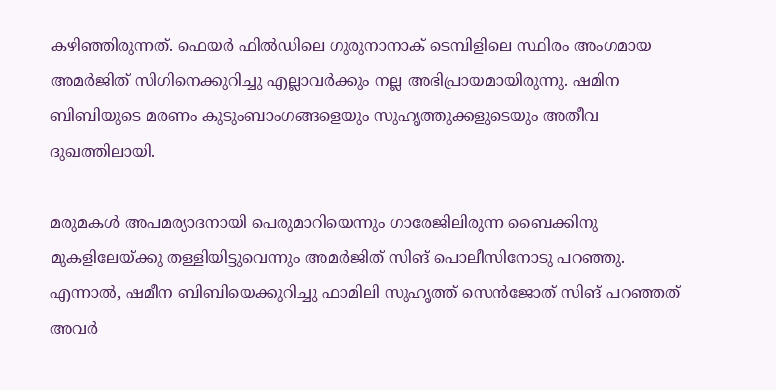കഴിഞ്ഞിരുന്നത്. ഫെയർ ഫിൽഡിലെ ഗുരുനാനാക് ടെമ്പിളിലെ സ്ഥിരം അംഗമായ അമർജിത് സിഗിനെക്കുറിച്ചു എല്ലാവർക്കും നല്ല അഭിപ്രായമായിരുന്നു. ഷമിന ബിബിയുടെ മരണം കുടുംബാംഗങ്ങളെയും സുഹൃത്തുക്കളുടെയും അതീവ ദുഖത്തിലായി.

മരുമകൾ അപമര്യാദനായി പെരുമാറിയെന്നും ഗാരേജിലിരുന്ന ബൈക്കിനു മുകളിലേയ്ക്കു തള്ളിയിട്ടുവെന്നും അമർജിത് സിങ് പൊലീസിനോടു പറഞ്ഞു. എന്നാൽ, ഷമീന ബിബിയെക്കുറിച്ചു ഫാമിലി സുഹൃത്ത് സെൻജോത് സിങ് പറഞ്ഞത് അവർ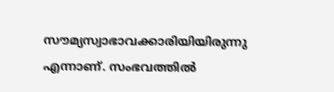സൗമ്യസ്വാഭാവക്കാരിയിയിരുന്നു എന്നാണ്. സംഭവത്തിൽ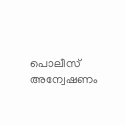പൊലീസ് അന്വേഷണം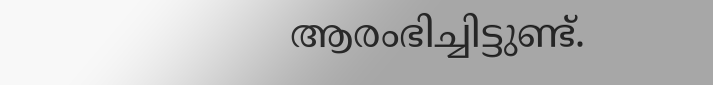ആരംഭിച്ചിട്ടുണ്ട്.